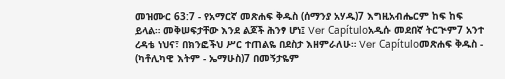መዝሙር 63:7 - የአማርኛ መጽሐፍ ቅዱስ (ሰማንያ አሃዱ)7 እግዚአብሔርም ከፍ ከፍ ይላል። መቅሠፍታቸው እንደ ልጆች ሕንፃ ሆነ፤ Ver Capítuloአዲሱ መደበኛ ትርጒም7 አንተ ረዳቴ ነህና፣ በክንፎችህ ሥር ተጠልዬ በደስታ እዘምራለሁ። Ver Capítuloመጽሐፍ ቅዱስ - (ካቶሊካዊ እትም - ኤማሁስ)7 በመኝታዬም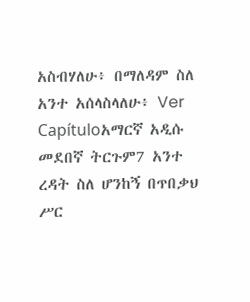አስብሃለሁ፥ በማለዳም ስለ አንተ አሰላስላለሁ፥ Ver Capítuloአማርኛ አዲሱ መደበኛ ትርጉም7 አንተ ረዳት ስለ ሆንከኝ በጥበቃህ ሥር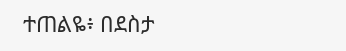ተጠልዬ፥ በደስታ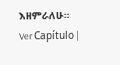እዘምራለሁ። Ver Capítulo |